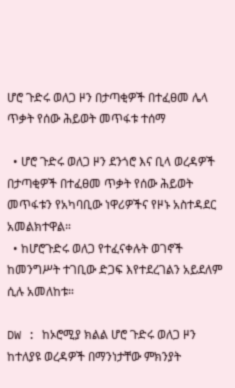ሆሮ ጉድሩ ወለጋ ዞን በታጣቂዎች በተፈፀመ ሌላ ጥቃት የሰው ሕይወት መጥፋቱ ተሰማ

  • ሆሮ ጉድሩ ወለጋ ዞን ደንጎሮ እና ቢላ ወረዳዎች በታጣቂዎች በተፈፀመ ጥቃት የሰው ሕይወት መጥፋቱን የአካባቢው ነዋሪዎችና የዞኑ አስተዳደር አመልክተዋል።
  • ከሆሮጉድሩ ወለጋ የተፈናቀሉት ወገኖች ከመንግሥት ተገቢው ድጋፍ እየተደረገልን አይደለም ሲሉ አመለከቱ።

DW : ከኦሮሚያ ክልል ሆሮ ጉድሩ ወለጋ ዞን ከተለያዩ ወረዳዎች በማንነታቸው ምክንያት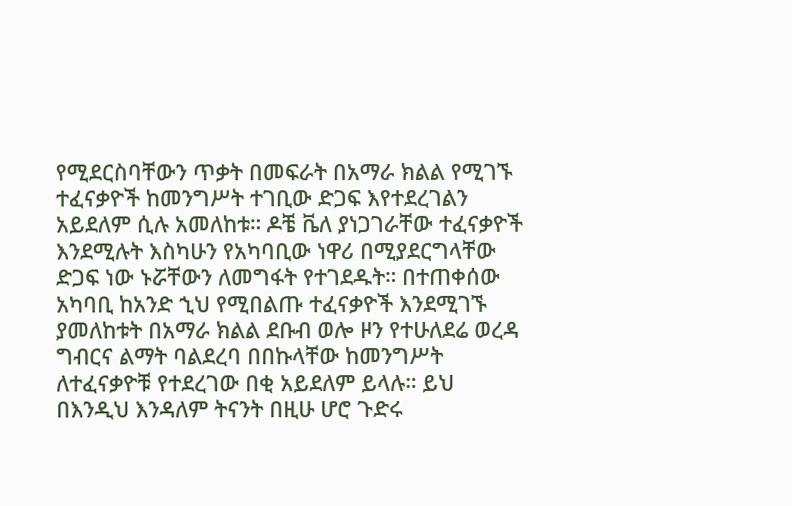የሚደርስባቸውን ጥቃት በመፍራት በአማራ ክልል የሚገኙ ተፈናቃዮች ከመንግሥት ተገቢው ድጋፍ እየተደረገልን አይደለም ሲሉ አመለከቱ። ዶቼ ቬለ ያነጋገራቸው ተፈናቃዮች እንደሚሉት እስካሁን የአካባቢው ነዋሪ በሚያደርግላቸው ድጋፍ ነው ኑሯቸውን ለመግፋት የተገደዱት። በተጠቀሰው አካባቢ ከአንድ ኂህ የሚበልጡ ተፈናቃዮች እንደሚገኙ ያመለከቱት በአማራ ክልል ደቡብ ወሎ ዞን የተሁለደሬ ወረዳ ግብርና ልማት ባልደረባ በበኩላቸው ከመንግሥት ለተፈናቃዮቹ የተደረገው በቂ አይደለም ይላሉ። ይህ በእንዲህ እንዳለም ትናንት በዚሁ ሆሮ ጉድሩ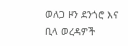ወለጋ ዞን ደንጎሮ እና ቢላ ወረዳዎች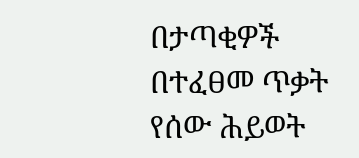በታጣቂዎች በተፈፀመ ጥቃት የሰው ሕይወት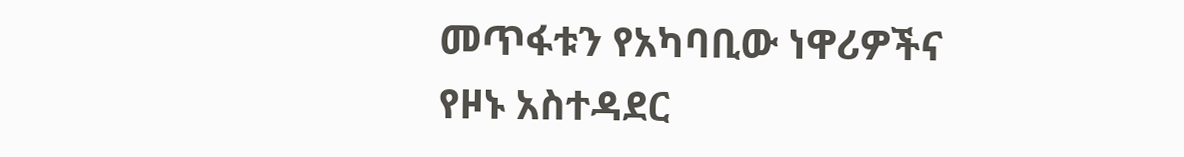መጥፋቱን የአካባቢው ነዋሪዎችና የዞኑ አስተዳደር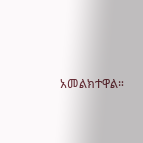አመልክተዋል።